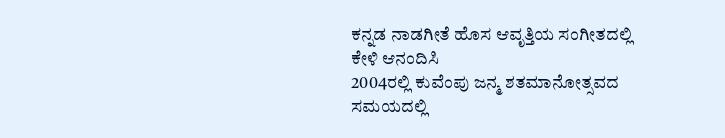ಕನ್ನಡ ನಾಡಗೀತೆ ಹೊಸ ಆವೃತ್ತಿಯ ಸಂಗೀತದಲ್ಲಿ ಕೇಳಿ ಆನಂದಿಸಿ
2004ರಲ್ಲಿ ಕುವೆಂಪು ಜನ್ಮ ಶತಮಾನೋತ್ಸವದ ಸಮಯದಲ್ಲಿ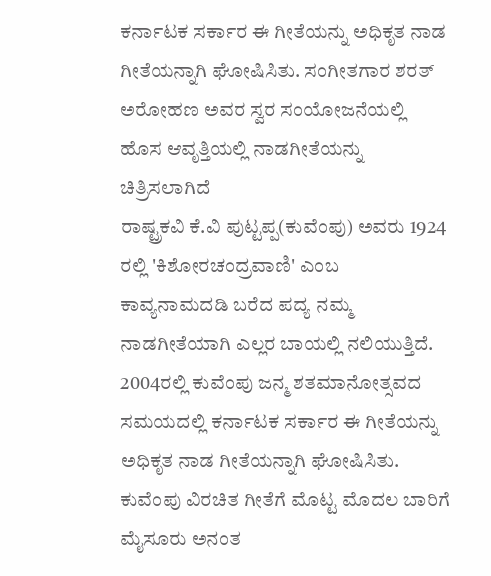ಕರ್ನಾಟಕ ಸರ್ಕಾರ ಈ ಗೀತೆಯನ್ನು ಅಧಿಕೃತ ನಾಡ ಗೀತೆಯನ್ನಾಗಿ ಘೋಷಿಸಿತು. ಸಂಗೀತಗಾರ ಶರತ್ ಅರೋಹಣ ಅವರ ಸ್ವರ ಸಂಯೋಜನೆಯಲ್ಲಿ ಹೊಸ ಆವೃತ್ತಿಯಲ್ಲಿ ನಾಡಗೀತೆಯನ್ನು ಚಿತ್ರಿಸಲಾಗಿದೆ
ರಾಷ್ಟ್ರಕವಿ ಕೆ.ವಿ ಪುಟ್ಟಪ್ಪ(ಕುವೆಂಪು) ಅವರು 1924 ರಲ್ಲಿ 'ಕಿಶೋರಚಂದ್ರವಾಣಿ' ಎಂಬ ಕಾವ್ಯನಾಮದಡಿ ಬರೆದ ಪದ್ಯ ನಮ್ಮ ನಾಡಗೀತೆಯಾಗಿ ಎಲ್ಲರ ಬಾಯಲ್ಲಿ ನಲಿಯುತ್ತಿದೆ. 2004ರಲ್ಲಿ ಕುವೆಂಪು ಜನ್ಮ ಶತಮಾನೋತ್ಸವದ ಸಮಯದಲ್ಲಿ ಕರ್ನಾಟಕ ಸರ್ಕಾರ ಈ ಗೀತೆಯನ್ನು ಅಧಿಕೃತ ನಾಡ ಗೀತೆಯನ್ನಾಗಿ ಘೋಷಿಸಿತು.
ಕುವೆಂಪು ವಿರಚಿತ ಗೀತೆಗೆ ಮೊಟ್ಟ ಮೊದಲ ಬಾರಿಗೆ ಮೈಸೂರು ಅನಂತ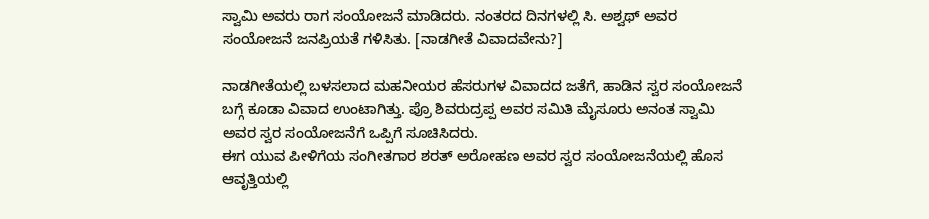ಸ್ವಾಮಿ ಅವರು ರಾಗ ಸಂಯೋಜನೆ ಮಾಡಿದರು. ನಂತರದ ದಿನಗಳಲ್ಲಿ ಸಿ. ಅಶ್ವಥ್ ಅವರ ಸಂಯೋಜನೆ ಜನಪ್ರಿಯತೆ ಗಳಿಸಿತು. [ನಾಡಗೀತೆ ವಿವಾದವೇನು?]

ನಾಡಗೀತೆಯಲ್ಲಿ ಬಳಸಲಾದ ಮಹನೀಯರ ಹೆಸರುಗಳ ವಿವಾದದ ಜತೆಗೆ, ಹಾಡಿನ ಸ್ವರ ಸಂಯೋಜನೆ ಬಗ್ಗೆ ಕೂಡಾ ವಿವಾದ ಉಂಟಾಗಿತ್ತು. ಪ್ರೊ ಶಿವರುದ್ರಪ್ಪ ಅವರ ಸಮಿತಿ ಮೈಸೂರು ಅನಂತ ಸ್ವಾಮಿ ಅವರ ಸ್ವರ ಸಂಯೋಜನೆಗೆ ಒಪ್ಪಿಗೆ ಸೂಚಿಸಿದರು.
ಈಗ ಯುವ ಪೀಳಿಗೆಯ ಸಂಗೀತಗಾರ ಶರತ್ ಅರೋಹಣ ಅವರ ಸ್ವರ ಸಂಯೋಜನೆಯಲ್ಲಿ ಹೊಸ ಆವೃತ್ತಿಯಲ್ಲಿ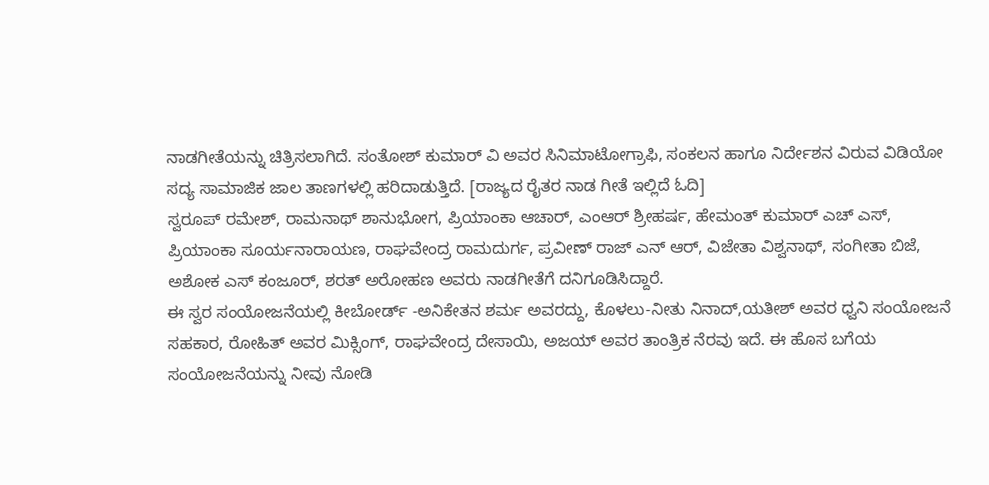ನಾಡಗೀತೆಯನ್ನು ಚಿತ್ರಿಸಲಾಗಿದೆ. ಸಂತೋಶ್ ಕುಮಾರ್ ವಿ ಅವರ ಸಿನಿಮಾಟೋಗ್ರಾಫಿ, ಸಂಕಲನ ಹಾಗೂ ನಿರ್ದೇಶನ ವಿರುವ ವಿಡಿಯೋ ಸದ್ಯ ಸಾಮಾಜಿಕ ಜಾಲ ತಾಣಗಳಲ್ಲಿ ಹರಿದಾಡುತ್ತಿದೆ. [ರಾಜ್ಯದ ರೈತರ ನಾಡ ಗೀತೆ ಇಲ್ಲಿದೆ ಓದಿ]
ಸ್ವರೂಪ್ ರಮೇಶ್, ರಾಮನಾಥ್ ಶಾನುಭೋಗ, ಪ್ರಿಯಾಂಕಾ ಆಚಾರ್, ಎಂಆರ್ ಶ್ರೀಹರ್ಷ, ಹೇಮಂತ್ ಕುಮಾರ್ ಎಚ್ ಎಸ್, ಪ್ರಿಯಾಂಕಾ ಸೂರ್ಯನಾರಾಯಣ, ರಾಘವೇಂದ್ರ ರಾಮದುರ್ಗ, ಪ್ರವೀಣ್ ರಾಜ್ ಎನ್ ಆರ್, ವಿಜೇತಾ ವಿಶ್ವನಾಥ್, ಸಂಗೀತಾ ಬಿಜೆ, ಅಶೋಕ ಎಸ್ ಕಂಜೂರ್, ಶರತ್ ಅರೋಹಣ ಅವರು ನಾಡಗೀತೆಗೆ ದನಿಗೂಡಿಸಿದ್ದಾರೆ.
ಈ ಸ್ವರ ಸಂಯೋಜನೆಯಲ್ಲಿ ಕೀಬೋರ್ಡ್ -ಅನಿಕೇತನ ಶರ್ಮ ಅವರದ್ದು, ಕೊಳಲು-ನೀತು ನಿನಾದ್,ಯತೀಶ್ ಅವರ ಧ್ವನಿ ಸಂಯೋಜನೆ ಸಹಕಾರ, ರೋಹಿತ್ ಅವರ ಮಿಕ್ಸಿಂಗ್, ರಾಘವೇಂದ್ರ ದೇಸಾಯಿ, ಅಜಯ್ ಅವರ ತಾಂತ್ರಿಕ ನೆರವು ಇದೆ. ಈ ಹೊಸ ಬಗೆಯ ಸಂಯೋಜನೆಯನ್ನು ನೀವು ನೋಡಿ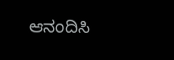ಆನಂದಿಸಿ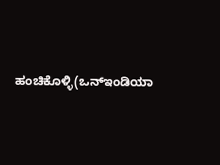ಹಂಚಿಕೊಳ್ಳಿ(ಒನ್ಇಂಡಿಯಾ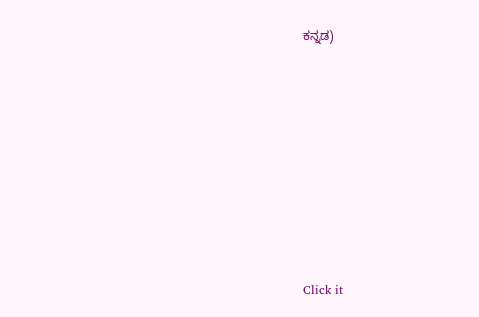ಕನ್ನಡ)












Click it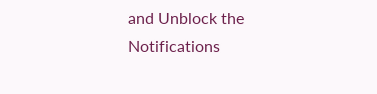and Unblock the Notifications